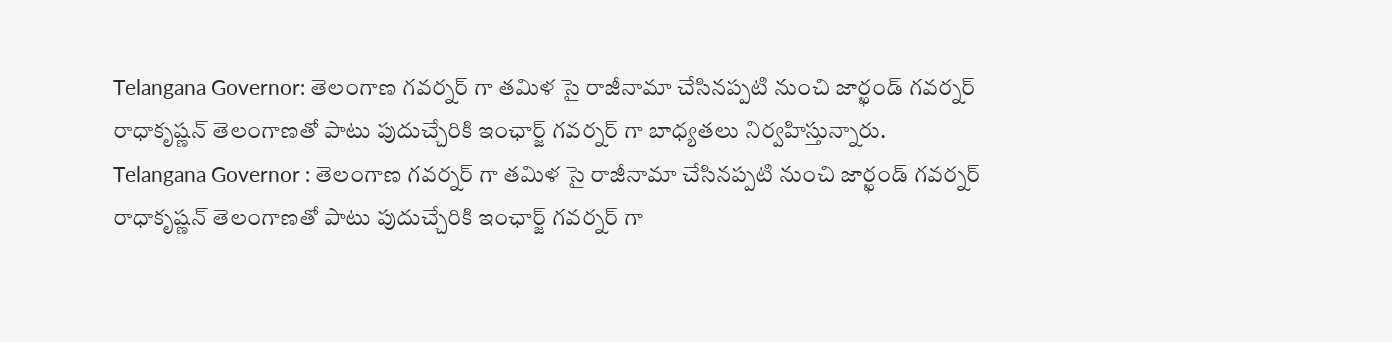Telangana Governor: తెలంగాణ గవర్నర్ గా తమిళ సై రాజీనామా చేసినప్పటి నుంచి జార్ఖండ్ గవర్నర్ రాధాకృష్ణన్ తెలంగాణతో పాటు పుదుచ్చేరికి ఇంఛార్జ్ గవర్నర్ గా బాధ్యతలు నిర్వహిస్తున్నారు.
Telangana Governor : తెలంగాణ గవర్నర్ గా తమిళ సై రాజీనామా చేసినప్పటి నుంచి జార్ఖండ్ గవర్నర్ రాధాకృష్ణన్ తెలంగాణతో పాటు పుదుచ్చేరికి ఇంఛార్జ్ గవర్నర్ గా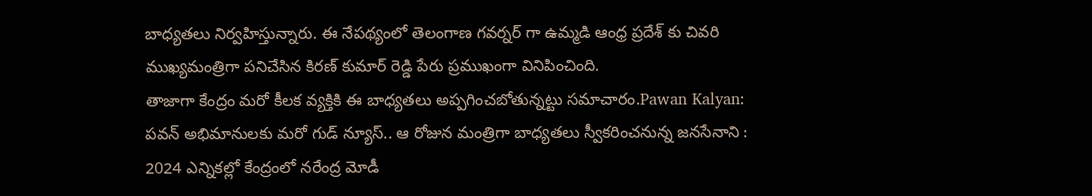బాధ్యతలు నిర్వహిస్తున్నారు. ఈ నేపథ్యంలో తెలంగాణ గవర్నర్ గా ఉమ్మడి ఆంధ్ర ప్రదేశ్ కు చివరి ముఖ్యమంత్రిగా పనిచేసిన కిరణ్ కుమార్ రెడ్డి పేరు ప్రముఖంగా వినిపించింది.
తాజాగా కేంద్రం మరో కీలక వ్యక్తికి ఈ బాధ్యతలు అప్పగించబోతున్నట్టు సమాచారం.Pawan Kalyan: పవన్ అభిమానులకు మరో గుడ్ న్యూస్.. ఆ రోజున మంత్రిగా బాధ్యతలు స్వీకరించనున్న జనసేనాని : 2024 ఎన్నికల్లో కేంద్రంలో నరేంద్ర మోడీ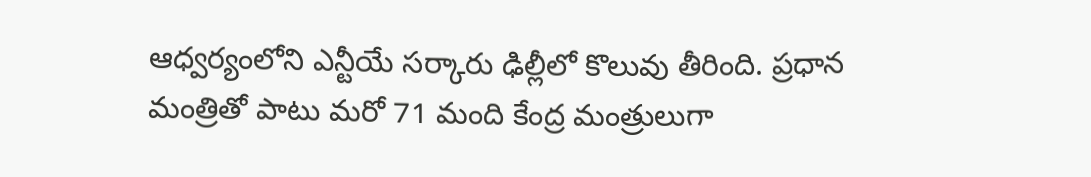ఆధ్వర్యంలోని ఎన్టీయే సర్కారు ఢిల్లీలో కొలువు తీరింది. ప్రధాన మంత్రితో పాటు మరో 71 మంది కేంద్ర మంత్రులుగా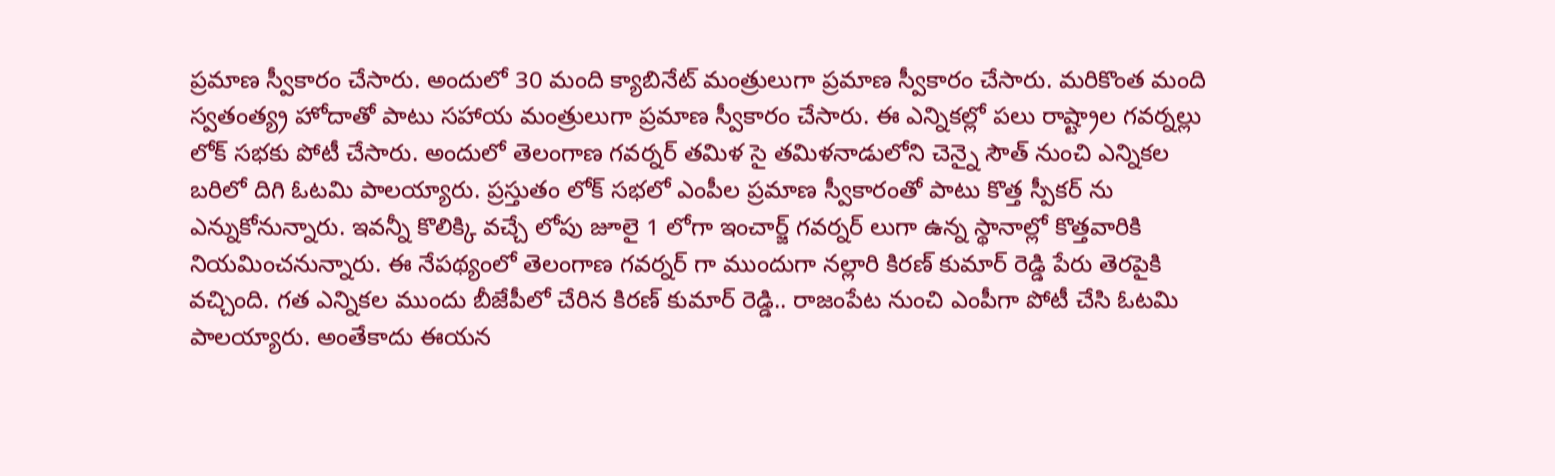ప్రమాణ స్వీకారం చేసారు. అందులో 30 మంది క్యాబినేట్ మంత్రులుగా ప్రమాణ స్వీకారం చేసారు. మరికొంత మంది స్వతంత్య్ర హోదాతో పాటు సహాయ మంత్రులుగా ప్రమాణ స్వీకారం చేసారు. ఈ ఎన్నికల్లో పలు రాష్ట్రాల గవర్నల్లు లోక్ సభకు పోటీ చేసారు. అందులో తెలంగాణ గవర్నర్ తమిళ సై తమిళనాడులోని చెన్నై సౌత్ నుంచి ఎన్నికల బరిలో దిగి ఓటమి పాలయ్యారు. ప్రస్తుతం లోక్ సభలో ఎంపీల ప్రమాణ స్వీకారంతో పాటు కొత్త స్పీకర్ ను ఎన్నుకోనున్నారు. ఇవన్నీ కొలిక్కి వచ్చే లోపు జూలై 1 లోగా ఇంచార్జ్ గవర్నర్ లుగా ఉన్న స్థానాల్లో కొత్తవారికి నియమించనున్నారు. ఈ నేపథ్యంలో తెలంగాణ గవర్నర్ గా ముందుగా నల్లారి కిరణ్ కుమార్ రెడ్డి పేరు తెరపైకి వచ్చింది. గత ఎన్నికల ముందు బీజేపీలో చేరిన కిరణ్ కుమార్ రెడ్డి.. రాజంపేట నుంచి ఎంపీగా పోటీ చేసి ఓటమి పాలయ్యారు. అంతేకాదు ఈయన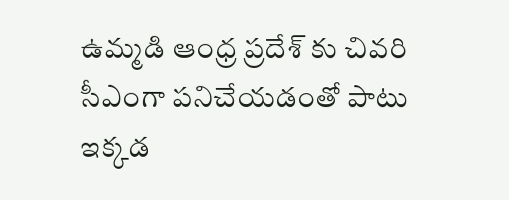ఉమ్మడి ఆంధ్ర ప్రదేశ్ కు చివరి సీఎంగా పనిచేయడంతో పాటు ఇక్కడ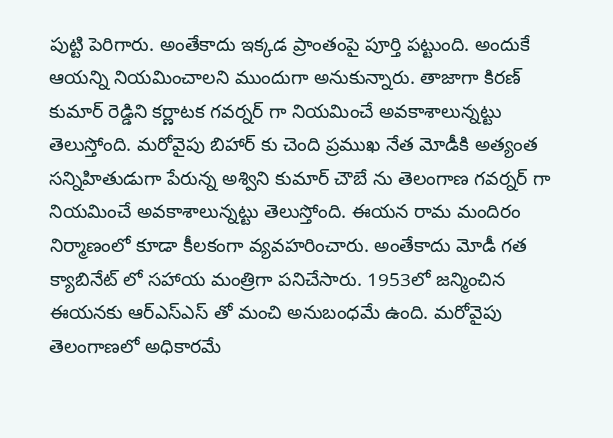పుట్టి పెరిగారు. అంతేకాదు ఇక్కడ ప్రాంతంపై పూర్తి పట్టుంది. అందుకే ఆయన్ని నియమించాలని ముందుగా అనుకున్నారు. తాజాగా కిరణ్ కుమార్ రెడ్డిని కర్ణాటక గవర్నర్ గా నియమించే అవకాశాలున్నట్టు తెలుస్తోంది. మరోవైపు బిహార్ కు చెంది ప్రముఖ నేత మోడీకి అత్యంత సన్నిహితుడుగా పేరున్న అశ్విని కుమార్ చౌబే ను తెలంగాణ గవర్నర్ గా నియమించే అవకాశాలున్నట్టు తెలుస్తోంది. ఈయన రామ మందిరం నిర్మాణంలో కూడా కీలకంగా వ్యవహరించారు. అంతేకాదు మోడీ గత క్యాబినేట్ లో సహాయ మంత్రిగా పనిచేసారు. 1953లో జన్మించిన ఈయనకు ఆర్ఎస్ఎస్ తో మంచి అనుబంధమే ఉంది. మరోవైపు తెలంగాణలో అధికారమే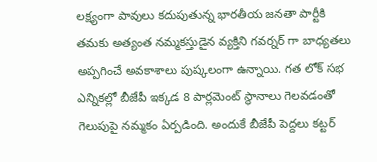లక్ష్యంగా పావులు కదుపుతున్న భారతీయ జనతా పార్టీకి తమకు అత్యంత నమ్మకస్తుడైన వ్యక్తిని గవర్నర్ గా బాధ్యతలు అప్పగించే అవకాశాలు పుష్కలంగా ఉన్నాయి. గత లోక్ సభ ఎన్నికల్లో బీజేపీ ఇక్కడ 8 పార్లమెంట్ స్థానాలు గెలవడంతో గెలుపుపై నమ్మకం ఏర్పడింది. అందుకే బీజేపీ పెద్దలు కట్టర్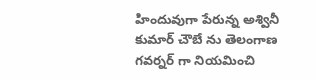హిందువుగా పేరున్న అశ్వినీ కుమార్ చౌబే ను తెలంగాణ గవర్నర్ గా నియమించి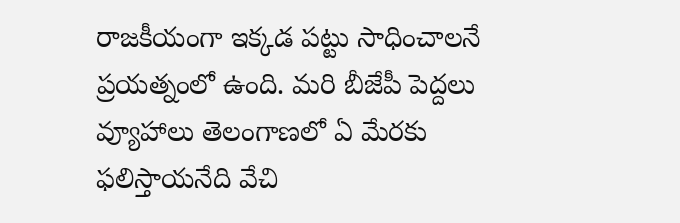రాజకీయంగా ఇక్కడ పట్టు సాధించాలనే ప్రయత్నంలో ఉంది. మరి బీజేపీ పెద్దలు వ్యూహాలు తెలంగాణలో ఏ మేరకు ఫలిస్తాయనేది వేచి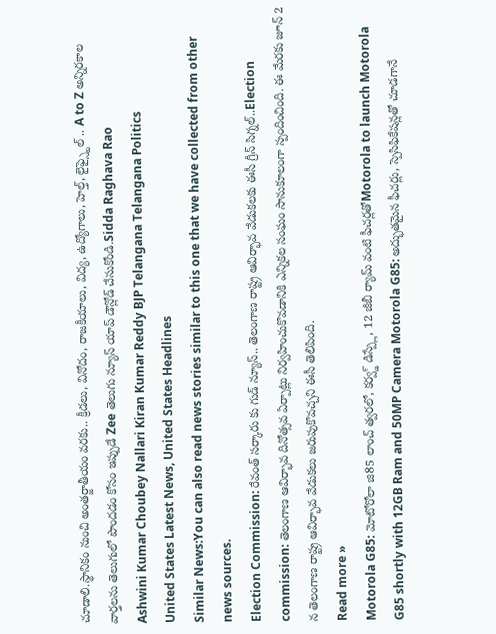చూడాలి.స్థానికం నుంచి అంతర్జాతీయం వరకు.. క్రీడలు, వినోదం, రాజకీయాలు, విద్య, ఉద్యోగాలు, హెల్త్, లైఫ్స్టైల్ .. A to Z అన్నిరకాల వార్తలను తెలుగులో పొందడం కోసం ఇప్పుడే Zee తెలుగు న్యూస్ యాప్ డౌన్లోడ్ చేసుకోండి.Sidda Raghava Rao
Ashwini Kumar Choubey Nallari Kiran Kumar Reddy BJP Telangana Telangana Politics
United States Latest News, United States Headlines
Similar News:You can also read news stories similar to this one that we have collected from other news sources.
Election Commission: రేవంత్ సర్కారు కు గుడ్ న్యూస్.. తెలంగాణ రాష్ట్ర ఆవిర్భావ వేడుకలకు ఈసీ గ్రీన్ సిగ్నల్..Election commission: తెలంగాణ ఆవిర్భావ దినోత్సవ ఏర్పాట్లు నిర్వహించుకొవడానికి ఎన్నికల సంఘం సానుకూలంగా స్పందించింది. ఈ మేరకు జూన్ 2 న తెలంగాణ రాష్ట్ర ఆవిర్భావ వేడుకలు జరుపుకొవచ్చని ఈసీ తెలిపింది.
Read more »
Motorola G85: మోటోరోలా జి85 లాంచ్ త్వరలో, కర్వ్డ్ డిస్ప్లే, 12 జీబీ ర్యామ్ వంటి ఫీచర్లతోMotorola to launch Motorola G85 shortly with 12GB Ram and 50MP Camera Motorola G85: అద్భుతమైన ఫీచర్లు, స్పెసిఫికేషన్లతో చూడగానే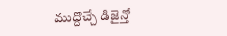ముద్దొచ్చే డిజైన్తో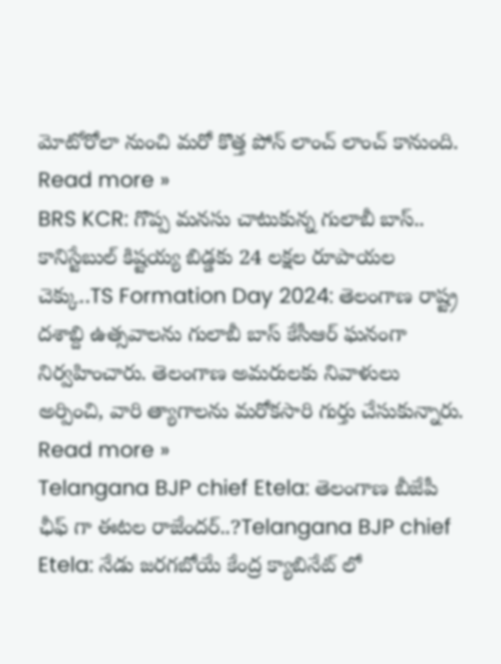మోటోరోలా నుంచి మరో కొత్త పోన్ లాంచ్ లాంచ్ కానుంది.
Read more »
BRS KCR: గొప్ప మనసు చాటుకున్న గులాబీ బాస్.. కానిస్టేబుల్ కిష్టయ్య బిడ్డకు 24 లక్షల రూపాయల చెక్కు..TS Formation Day 2024: తెలంగాణ రాష్ట్ర దశాబ్ది ఉత్సవాలను గులాబీ బాస్ కేసీఆర్ ఘనంగా నిర్వహించారు. తెలంగాణ అమరులకు నివాళులు అర్పించి, వారి త్యాగాలను మరోకసారి గుర్తు చేసుకున్నారు.
Read more »
Telangana BJP chief Etela: తెలంగాణ బీజేపీ ఛీఫ్ గా ఈటల రాజేందర్..?Telangana BJP chief Etela: నేడు జరగబోయే కేంద్ర క్యాబినేట్ లో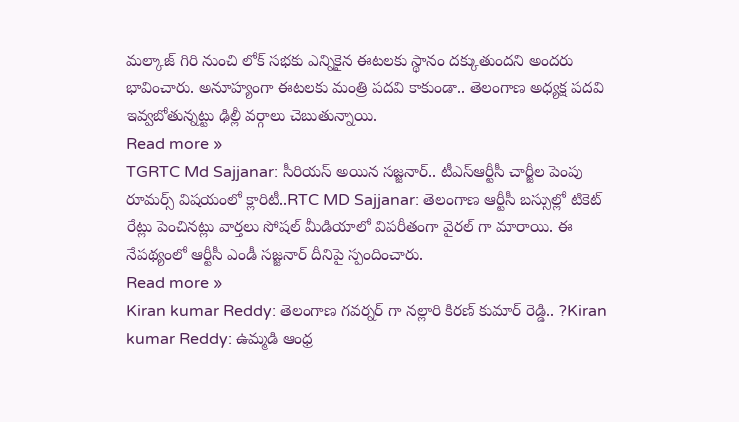మల్కాజ్ గిరి నుంచి లోక్ సభకు ఎన్నికైన ఈటలకు స్థానం దక్కుతుందని అందరు భావించారు. అనూహ్యంగా ఈటలకు మంత్రి పదవి కాకుండా.. తెలంగాణ అధ్యక్ష పదవి ఇవ్వబోతున్నట్టు ఢిల్లీ వర్గాలు చెబుతున్నాయి.
Read more »
TGRTC Md Sajjanar: సీరియస్ అయిన సజ్జనార్.. టీఎస్ఆర్టీసీ చార్జీల పెంపు రూమర్స్ విషయంలో క్లారిటీ..RTC MD Sajjanar: తెలంగాణ ఆర్టీసీ బస్సుల్లో టికెట్ రేట్లు పెంచినట్లు వార్తలు సోషల్ మీడియాలో విపరీతంగా వైరల్ గా మారాయి. ఈ నేపథ్యంలో ఆర్టీసీ ఎండీ సజ్జనార్ దీనిపై స్పందించారు.
Read more »
Kiran kumar Reddy: తెలంగాణ గవర్నర్ గా నల్లారి కిరణ్ కుమార్ రెడ్డి.. ?Kiran kumar Reddy: ఉమ్మడి ఆంధ్ర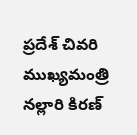ప్రదేశ్ చివరి ముఖ్యమంత్రి నల్లారి కిరణ్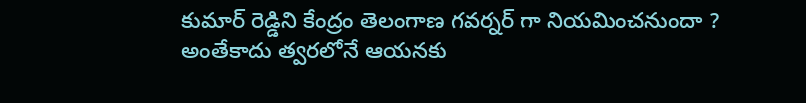కుమార్ రెడ్డిని కేంద్రం తెలంగాణ గవర్నర్ గా నియమించనుందా ? అంతేకాదు త్వరలోనే ఆయనకు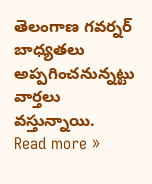తెలంగాణ గవర్నర్ బాధ్యతలు అప్పగించనున్నట్టు వార్తలు వస్తున్నాయి.
Read more »